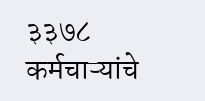३३७८ कर्मचाऱ्यांचे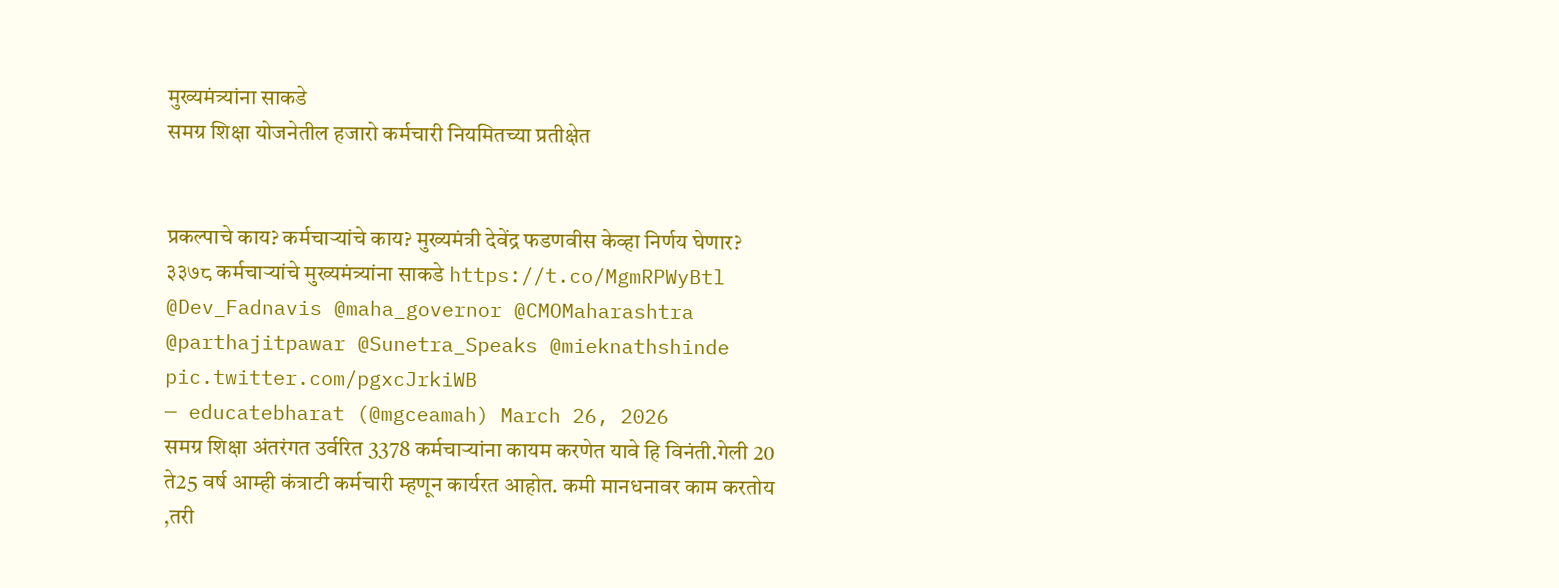मुख्यमंत्र्यांना साकडे
समग्र शिक्षा योजनेतील हजारो कर्मचारी नियमितच्या प्रतीक्षेत


प्रकल्पाचे काय? कर्मचाऱ्यांचे काय? मुख्यमंत्री देवेंद्र फडणवीस केव्हा निर्णय घेणार?
३३७८ कर्मचाऱ्यांचे मुख्यमंत्र्यांना साकडे https://t.co/MgmRPWyBtl @Dev_Fadnavis @maha_governor @CMOMaharashtra @parthajitpawar @Sunetra_Speaks @mieknathshinde pic.twitter.com/pgxcJrkiWB
— educatebharat (@mgceamah) March 26, 2026
समग्र शिक्षा अंतरंगत उर्वरित 3378 कर्मचाऱ्यांना कायम करणेत यावे हि विनंती.गेली 20 ते25 वर्ष आम्ही कंत्राटी कर्मचारी म्हणून कार्यरत आहोत. कमी मानधनावर काम करतोय ,तरी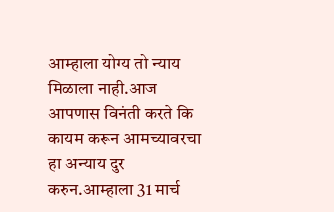आम्हाला योग्य तो न्याय मिळाला नाही.आज आपणास विनंती करते कि कायम करून आमच्यावरचा हा अन्याय दुर करुन.आम्हाला 31 मार्च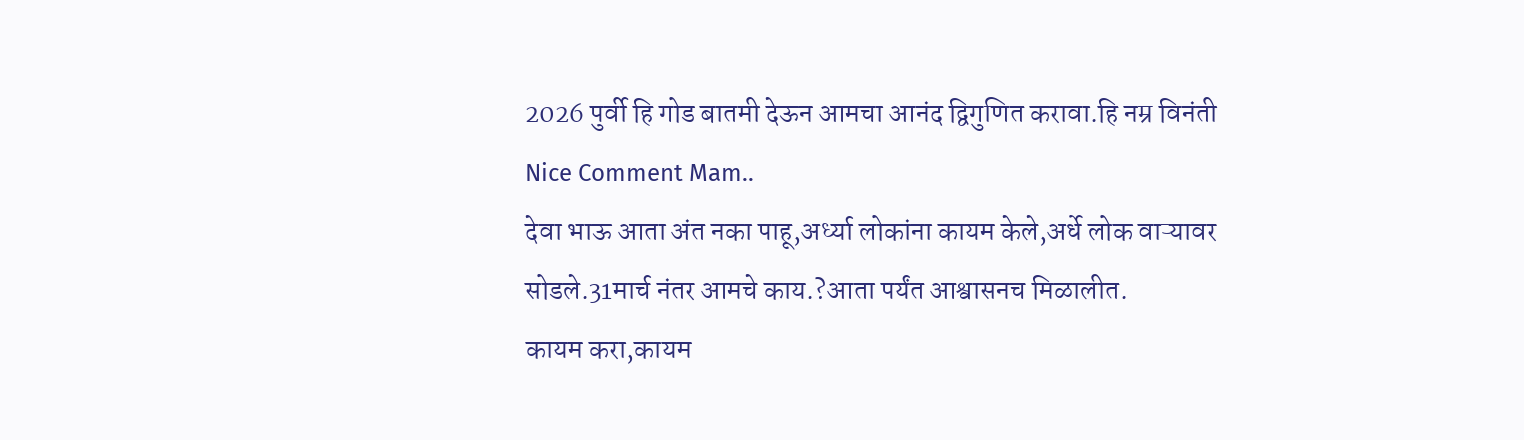2026 पुर्वी हि गोड बातमी देऊन आमचा आनंद द्विगुणित करावा.हि नम्र विनंती
Nice Comment Mam..
देवा भाऊ आता अंत नका पाहू,अर्ध्या लोकांना कायम केले,अर्धे लोक वाऱ्यावर सोडले.31मार्च नंतर आमचे काय.?आता पर्यंत आश्वासनच मिळालीत.
कायम करा,कायम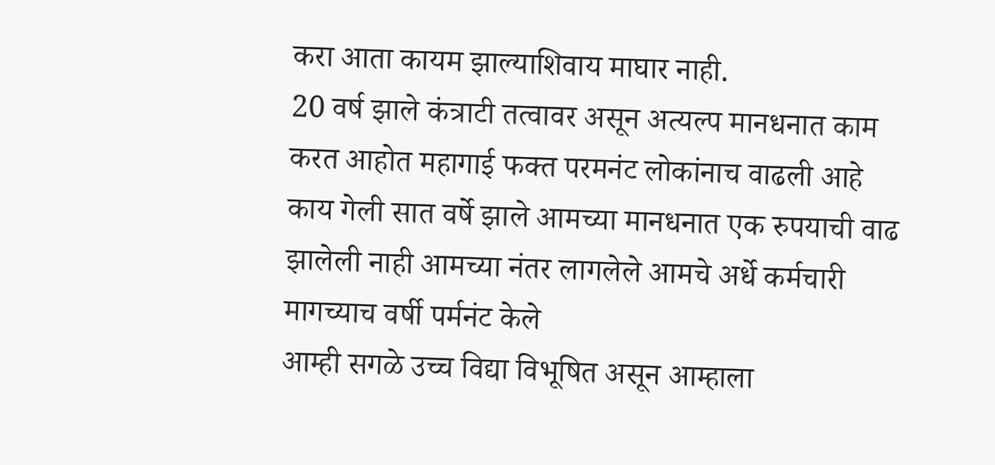करा आता कायम झाल्याशिवाय माघार नाही.
20 वर्ष झाले कंत्राटी तत्वावर असून अत्यल्प मानधनात काम करत आहोत महागाई फक्त परमनंट लोकांनाच वाढली आहे काय गेली सात वर्षे झाले आमच्या मानधनात एक रुपयाची वाढ झालेली नाही आमच्या नंतर लागलेले आमचे अर्धे कर्मचारी मागच्याच वर्षी पर्मनंट केले
आम्ही सगळे उच्च विद्या विभूषित असून आम्हाला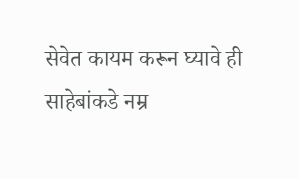सेवेत कायम करून घ्यावे ही साहेबांकडे नम्र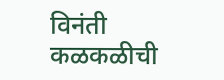विनंती
कळकळीची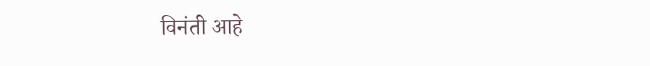विनंती आहे